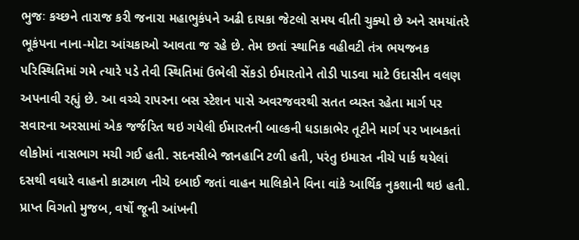ભુજઃ કચ્છને તારાજ કરી જનારા મહાભુકંપને અઢી દાયકા જેટલો સમય વીતી ચુક્યો છે અને સમયાંતરે ભૂકંપના નાના-મોટા આંચકાઓ આવતા જ રહે છે. તેમ છતાં સ્થાનિક વહીવટી તંત્ર ભયજનક પરિસ્થિતિમાં ગમે ત્યારે પડે તેવી સ્થિતિમાં ઉભેલી સેંકડો ઈમારતોને તોડી પાડવા માટે ઉદાસીન વલણ અપનાવી રહ્યું છે. આ વચ્ચે રાપરના બસ સ્ટેશન પાસે અવરજવરથી સતત વ્યસ્ત રહેતા માર્ગ પર સવારના અરસામાં એક જર્જરિત થઇ ગયેલી ઈમારતની બાલ્કની ધડાકાભેર તૂટીને માર્ગ પર ખાબકતાં લોકોમાં નાસભાગ મચી ગઈ હતી. સદનસીબે જાનહાનિ ટળી હતી, પરંતુ ઇમારત નીચે પાર્ક થયેલાં દસથી વધારે વાહનો કાટમાળ નીચે દબાઈ જતાં વાહન માલિકોને વિના વાંકે આર્થિક નુકશાની થઇ હતી.
પ્રાપ્ત વિગતો મુજબ, વર્ષો જૂની આંખની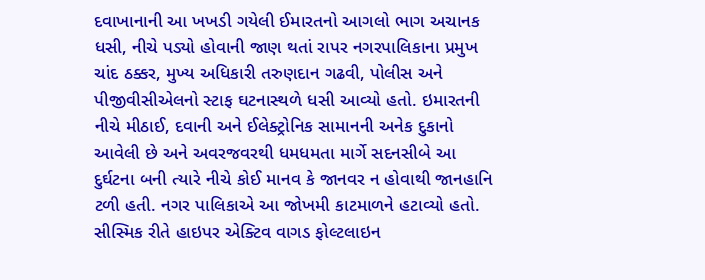દવાખાનાની આ ખખડી ગયેલી ઈમારતનો આગલો ભાગ અચાનક ધસી, નીચે પડ્યો હોવાની જાણ થતાં રાપર નગરપાલિકાના પ્રમુખ ચાંદ ઠક્કર, મુખ્ય અધિકારી તરુણદાન ગઢવી, પોલીસ અને પીજીવીસીએલનો સ્ટાફ ઘટનાસ્થળે ધસી આવ્યો હતો. ઇમારતની નીચે મીઠાઈ, દવાની અને ઈલેક્ટ્રોનિક સામાનની અનેક દુકાનો આવેલી છે અને અવરજવરથી ધમધમતા માર્ગે સદનસીબે આ દુર્ઘટના બની ત્યારે નીચે કોઈ માનવ કે જાનવર ન હોવાથી જાનહાનિ ટળી હતી. નગર પાલિકાએ આ જોખમી કાટમાળને હટાવ્યો હતો.
સીસ્મિક રીતે હાઇપર એક્ટિવ વાગડ ફોલ્ટલાઇન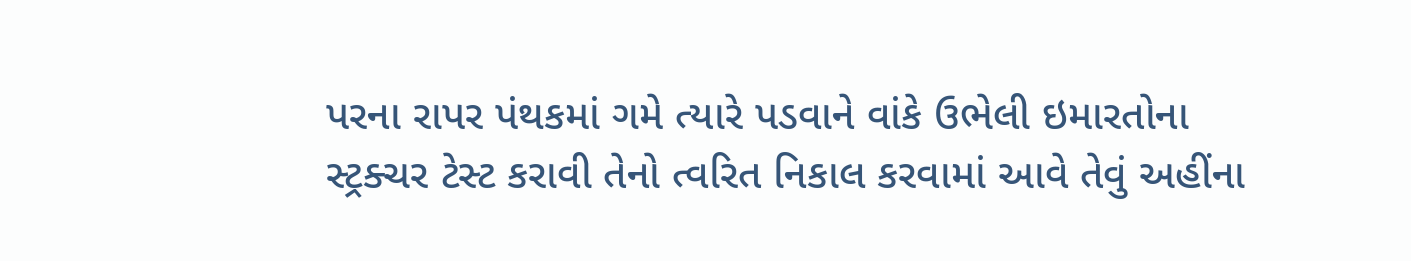પરના રાપર પંથકમાં ગમે ત્યારે પડવાને વાંકે ઉભેલી ઇમારતોના સ્ટ્રક્ચર ટેસ્ટ કરાવી તેનો ત્વરિત નિકાલ કરવામાં આવે તેવું અહીંના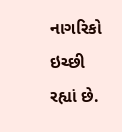નાગરિકો ઇચ્છી રહ્યાં છે.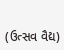(ઉત્સવ વૈદ્ય)